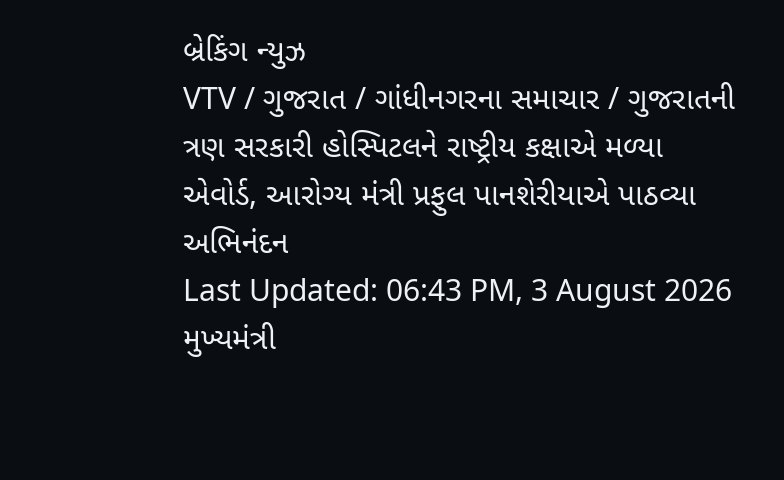બ્રેકિંગ ન્યુઝ
VTV / ગુજરાત / ગાંધીનગરના સમાચાર / ગુજરાતની ત્રણ સરકારી હોસ્પિટલને રાષ્ટ્રીય કક્ષાએ મળ્યા એવોર્ડ, આરોગ્ય મંત્રી પ્રફુલ પાનશેરીયાએ પાઠવ્યા અભિનંદન
Last Updated: 06:43 PM, 3 August 2026
મુખ્યમંત્રી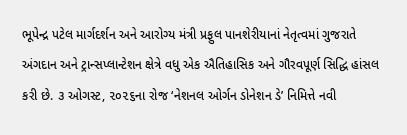ભૂપેન્દ્ર પટેલ માર્ગદર્શન અને આરોગ્ય મંત્રી પ્રફુલ પાનશેરીયાનાં નેતૃત્વમાં ગુજરાતે અંગદાન અને ટ્રાન્સપ્લાન્ટેશન ક્ષેત્રે વધુ એક ઐતિહાસિક અને ગૌરવપૂર્ણ સિદ્ધિ હાંસલ કરી છે. ૩ ઓગસ્ટ, ૨૦૨૬ના રોજ ‘નેશનલ ઓર્ગન ડોનેશન ડે’ નિમિત્તે નવી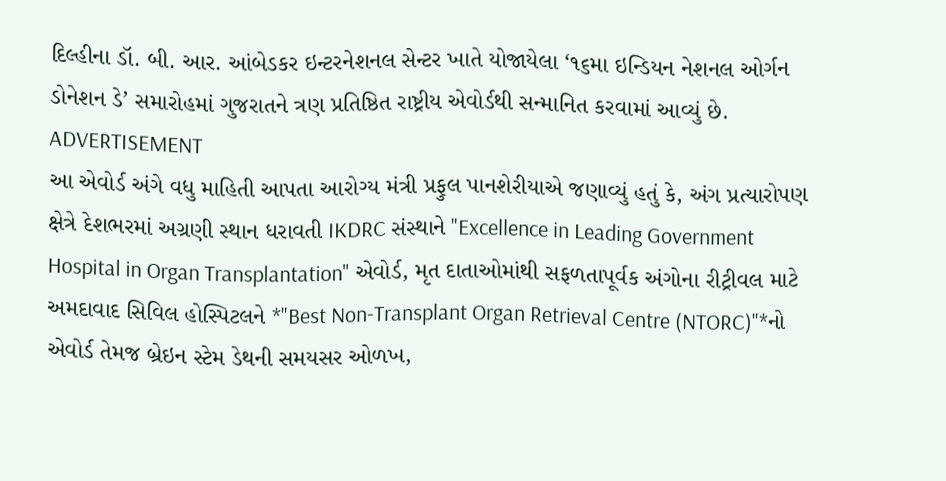દિલ્હીના ડૉ. બી. આર. આંબેડકર ઇન્ટરનેશનલ સેન્ટર ખાતે યોજાયેલા ‘૧૬મા ઇન્ડિયન નેશનલ ઓર્ગન ડોનેશન ડે’ સમારોહમાં ગુજરાતને ત્રણ પ્રતિષ્ઠિત રાષ્ટ્રીય એવોર્ડથી સન્માનિત કરવામાં આવ્યું છે.
ADVERTISEMENT
આ એવોર્ડ અંગે વધુ માહિતી આપતા આરોગ્ય મંત્રી પ્રફુલ પાનશેરીયાએ જણાવ્યું હતું કે, અંગ પ્રત્યારોપણ ક્ષેત્રે દેશભરમાં અગ્રણી સ્થાન ધરાવતી IKDRC સંસ્થાને "Excellence in Leading Government Hospital in Organ Transplantation" એવોર્ડ, મૃત દાતાઓમાંથી સફળતાપૂર્વક અંગોના રીટ્રીવલ માટે અમદાવાદ સિવિલ હોસ્પિટલને *"Best Non-Transplant Organ Retrieval Centre (NTORC)"*નો એવોર્ડ તેમજ બ્રેઇન સ્ટેમ ડેથની સમયસર ઓળખ,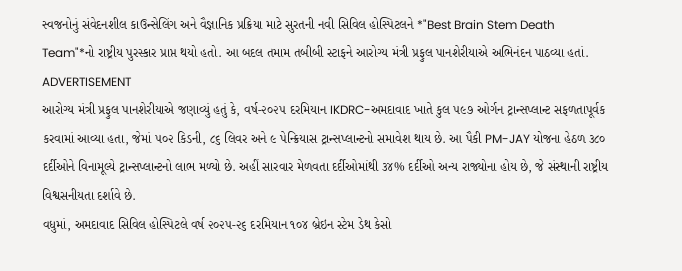સ્વજનોનું સંવેદનશીલ કાઉન્સેલિંગ અને વૈજ્ઞાનિક પ્રક્રિયા માટે સુરતની નવી સિવિલ હોસ્પિટલને *"Best Brain Stem Death Team"*નો રાષ્ટ્રીય પુરસ્કાર પ્રાપ્ત થયો હતો. આ બદલ તમામ તબીબી સ્ટાફને આરોગ્ય મંત્રી પ્રફુલ પાનશેરીયાએ અભિનંદન પાઠવ્યા હતાં.
ADVERTISEMENT
આરોગ્ય મંત્રી પ્રફુલ પાનશેરીયાએ જણાવ્યું હતું કે, વર્ષ-૨૦૨૫ દરમિયાન IKDRC-અમદાવાદ ખાતે કુલ ૫૯૭ ઓર્ગન ટ્રાન્સપ્લાન્ટ સફળતાપૂર્વક કરવામાં આવ્યા હતા, જેમાં ૫૦૨ કિડની, ૮૬ લિવર અને ૯ પેન્ક્રિયાસ ટ્રાન્સપ્લાન્ટનો સમાવેશ થાય છે. આ પૈકી PM-JAY યોજના હેઠળ ૩૮૦ દર્દીઓને વિનામૂલ્યે ટ્રાન્સપ્લાન્ટનો લાભ મળ્યો છે. અહીં સારવાર મેળવતા દર્દીઓમાંથી ૩૪% દર્દીઓ અન્ય રાજ્યોના હોય છે, જે સંસ્થાની રાષ્ટ્રીય વિશ્વસનીયતા દર્શાવે છે.
વધુમાં, અમદાવાદ સિવિલ હોસ્પિટલે વર્ષ ૨૦૨૫-૨૬ દરમિયાન ૧૦૪ બ્રેઇન સ્ટેમ ડેથ કેસો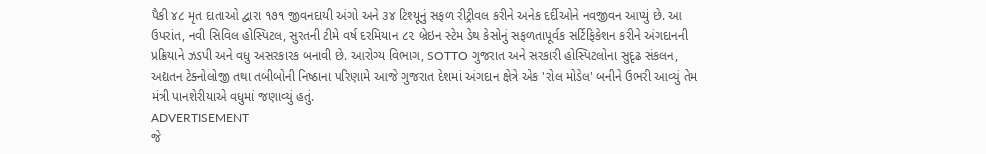પૈકી ૪૮ મૃત દાતાઓ દ્વારા ૧૭૧ જીવનદાયી અંગો અને ૩૪ ટિશ્યૂનું સફળ રીટ્રીવલ કરીને અનેક દર્દીઓને નવજીવન આપ્યું છે. આ ઉપરાંત, નવી સિવિલ હોસ્પિટલ, સુરતની ટીમે વર્ષ દરમિયાન ૮૨ બ્રેઇન સ્ટેમ ડેથ કેસોનું સફળતાપૂર્વક સર્ટિફિકેશન કરીને અંગદાનની પ્રક્રિયાને ઝડપી અને વધુ અસરકારક બનાવી છે. આરોગ્ય વિભાગ, SOTTO ગુજરાત અને સરકારી હોસ્પિટલોના સુદૃઢ સંકલન, અદ્યતન ટેક્નોલોજી તથા તબીબોની નિષ્ઠાના પરિણામે આજે ગુજરાત દેશમાં અંગદાન ક્ષેત્રે એક 'રોલ મોડેલ' બનીને ઉભરી આવ્યું તેમ મંત્રી પાનશેરીયાએ વધુમાં જણાવ્યું હતું.
ADVERTISEMENT
જે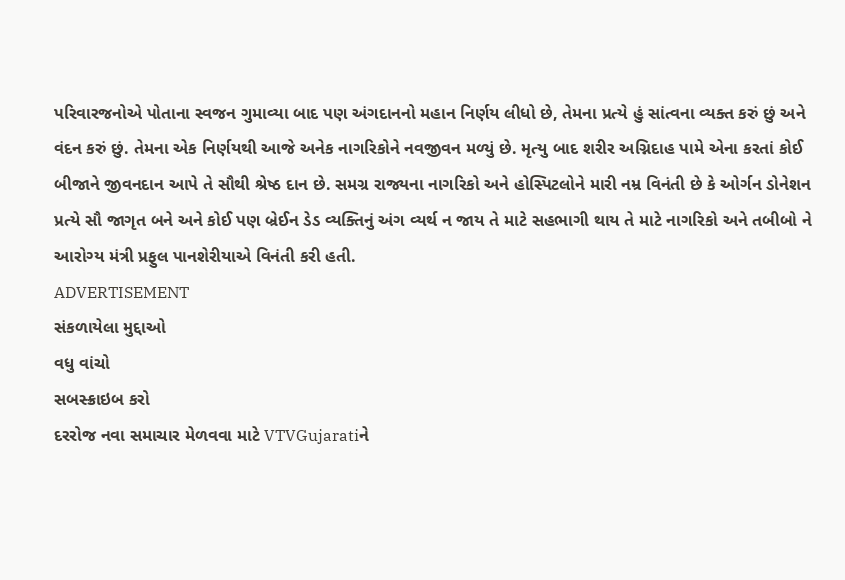પરિવારજનોએ પોતાના સ્વજન ગુમાવ્યા બાદ પણ અંગદાનનો મહાન નિર્ણય લીધો છે, તેમના પ્રત્યે હું સાંત્વના વ્યક્ત કરું છું અને વંદન કરું છું. તેમના એક નિર્ણયથી આજે અનેક નાગરિકોને નવજીવન મળ્યું છે. મૃત્યુ બાદ શરીર અગ્નિદાહ પામે એના કરતાં કોઈ બીજાને જીવનદાન આપે તે સૌથી શ્રેષ્ઠ દાન છે. સમગ્ર રાજ્યના નાગરિકો અને હોસ્પિટલોને મારી નમ્ર વિનંતી છે કે ઓર્ગન ડોનેશન પ્રત્યે સૌ જાગૃત બને અને કોઈ પણ બ્રેઈન ડેડ વ્યક્તિનું અંગ વ્યર્થ ન જાય તે માટે સહભાગી થાય તે માટે નાગરિકો અને તબીબો ને આરોગ્ય મંત્રી પ્રફુલ પાનશેરીયાએ વિનંતી કરી હતી.
ADVERTISEMENT
સંકળાયેલા મુદ્દાઓ
વધુ વાંચો
સબસ્ક્રાઇબ કરો
દરરોજ નવા સમાચાર મેળવવા માટે VTVGujaratiને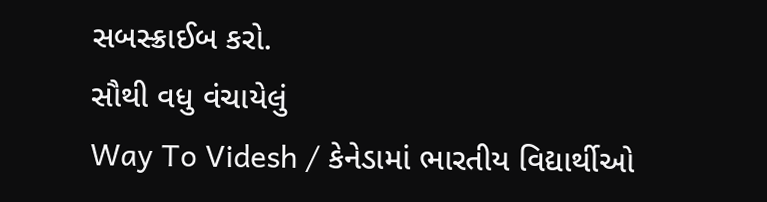સબસ્ક્રાઈબ કરો.
સૌથી વધુ વંચાયેલું
Way To Videsh / કેનેડામાં ભારતીય વિદ્યાર્થીઓ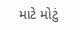માટે મોટું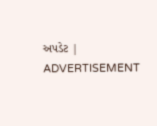અપડેટ |
ADVERTISEMENT